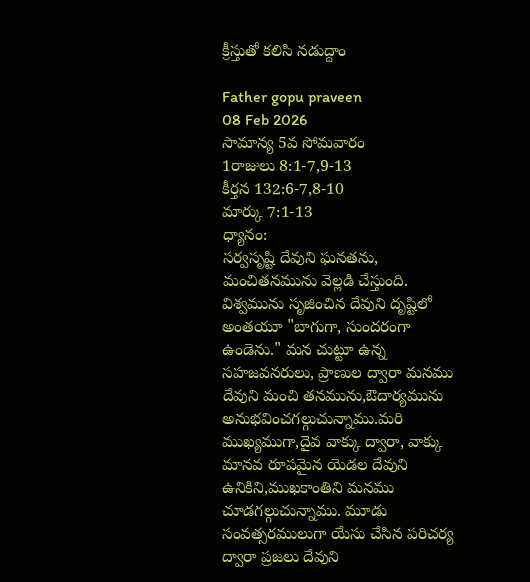క్రీస్తుతో కలిసి నడుద్దాం

Father gopu praveen
08 Feb 2026
సామాన్య 5వ సోమవారం
1రాజులు 8:1-7,9-13
కీర్తన 132:6-7,8-10
మార్కు 7:1-13
ధ్యానం:
సర్వసృష్టి దేవుని ఘనతను, మంచితనమును వెల్లడి చేస్తుంది. విశ్వమును సృజించిన దేవుని దృష్టిలో అంతయూ "బాగుగా, సుందరంగా ఉండెను." మన చుట్టూ ఉన్న సహజవనరులు, ప్రాణుల ద్వారా మనము దేవుని మంచి తనమును,ఔదార్యమును అనుభవించగల్గుచున్నాము.మరి ముఖ్యముగా,దైవ వాక్కు ద్వారా, వాక్కు మానవ రూపమైన యెడల దేవుని ఉనికిని,ముఖకాంతిని మనము చూడగల్గుచున్నాము. మూడు సంవత్సరములుగా యేసు చేసిన పరిచర్య ద్వారా ప్రజలు దేవుని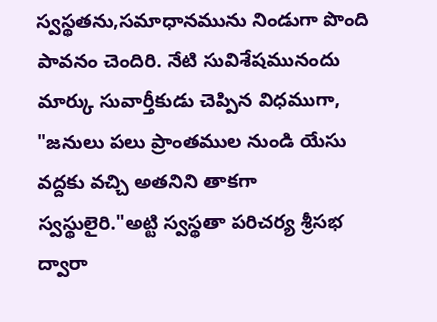స్వస్థతను,సమాధానమును నిండుగా పొంది పావనం చెందిరి. నేటి సువిశేషమునందు మార్కు సువార్తీకుడు చెప్పిన విధముగా, "జనులు పలు ప్రాంతముల నుండి యేసు వద్దకు వచ్చి అతనిని తాకగా స్వస్థులైరి."అట్టి స్వస్థతా పరిచర్య శ్రీసభ ద్వారా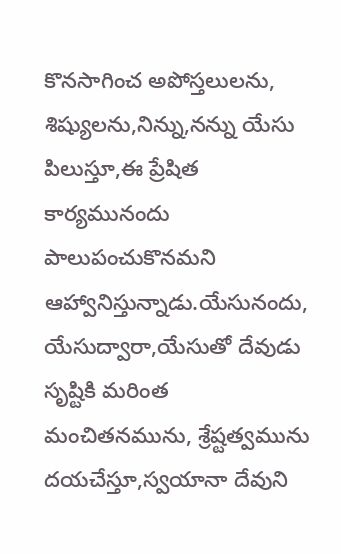కొనసాగించ అపోస్తలులను, శిష్యులను,నిన్ను,నన్ను యేసు పిలుస్తూ,ఈ ప్రేషిత కార్యమునందు పాలుపంచుకొనమని ఆహ్వానిస్తున్నాడు.యేసునందు, యేసుద్వారా,యేసుతో దేవుడు సృష్టికి మరింత మంచితనమును, శ్రేష్టత్వమును దయచేస్తూ,స్వయానా దేవుని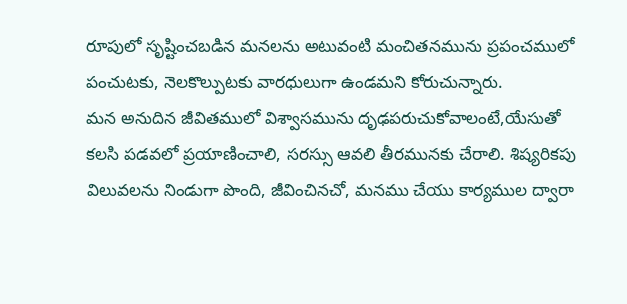రూపులో సృష్టించబడిన మనలను అటువంటి మంచితనమును ప్రపంచములో పంచుటకు, నెలకొల్పుటకు వారధులుగా ఉండమని కోరుచున్నారు.
మన అనుదిన జీవితములో విశ్వాసమును దృఢపరుచుకోవాలంటే,యేసుతో కలసి పడవలో ప్రయాణించాలి, సరస్సు ఆవలి తీరమునకు చేరాలి. శిష్యరికపు విలువలను నిండుగా పొంది, జీవించినచో, మనము చేయు కార్యముల ద్వారా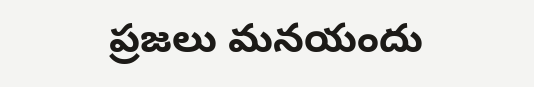ప్రజలు మనయందు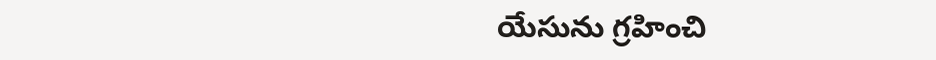యేసును గ్రహించి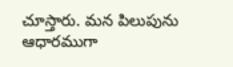చూస్తారు. మన పిలుపును ఆధారముగా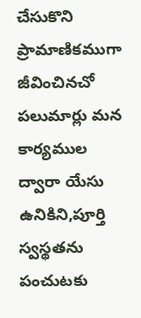చేసుకొని ప్రామాణికముగా జీవించినచో పలుమార్లు మన కార్యముల ద్వారా యేసు ఉనికిని,పూర్తి స్వస్థతను పంచుటకు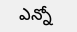ఎన్నో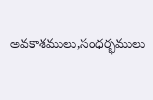అవకాశములు,సంధర్భములు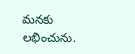మనకు లభించును.